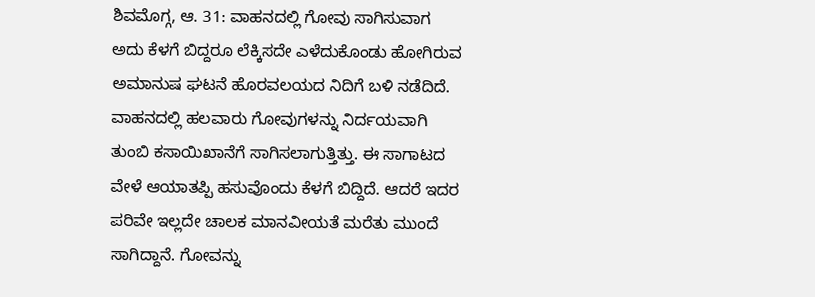ಶಿವಮೊಗ್ಗ, ಆ. 31: ವಾಹನದಲ್ಲಿ ಗೋವು ಸಾಗಿಸುವಾಗ ಅದು ಕೆಳಗೆ ಬಿದ್ದರೂ ಲೆಕ್ಕಿಸದೇ ಎಳೆದುಕೊಂಡು ಹೋಗಿರುವ ಅಮಾನುಷ ಘಟನೆ ಹೊರವಲಯದ ನಿದಿಗೆ ಬಳಿ ನಡೆದಿದೆ.
ವಾಹನದಲ್ಲಿ ಹಲವಾರು ಗೋವುಗಳನ್ನು ನಿರ್ದಯವಾಗಿ ತುಂಬಿ ಕಸಾಯಿಖಾನೆಗೆ ಸಾಗಿಸಲಾಗುತ್ತಿತ್ತು. ಈ ಸಾಗಾಟದ ವೇಳೆ ಆಯಾತಪ್ಪಿ ಹಸುವೊಂದು ಕೆಳಗೆ ಬಿದ್ದಿದೆ. ಆದರೆ ಇದರ ಪರಿವೇ ಇಲ್ಲದೇ ಚಾಲಕ ಮಾನವೀಯತೆ ಮರೆತು ಮುಂದೆ ಸಾಗಿದ್ದಾನೆ. ಗೋವನ್ನು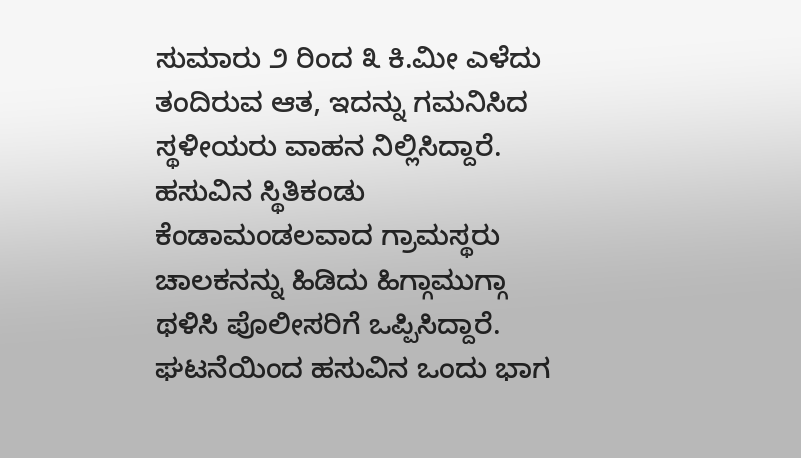ಸುಮಾರು ೨ ರಿಂದ ೩ ಕಿ.ಮೀ ಎಳೆದು ತಂದಿರುವ ಆತ, ಇದನ್ನು ಗಮನಿಸಿದ ಸ್ಥಳೀಯರು ವಾಹನ ನಿಲ್ಲಿಸಿದ್ದಾರೆ.
ಹಸುವಿನ ಸ್ಥಿತಿಕಂಡು ಕೆಂಡಾಮಂಡಲವಾದ ಗ್ರಾಮಸ್ಥರು ಚಾಲಕನನ್ನು ಹಿಡಿದು ಹಿಗ್ಗಾಮುಗ್ಗಾ ಥಳಿಸಿ ಪೊಲೀಸರಿಗೆ ಒಪ್ಪಿಸಿದ್ದಾರೆ. ಘಟನೆಯಿಂದ ಹಸುವಿನ ಒಂದು ಭಾಗ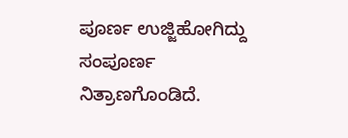ಪೂರ್ಣ ಉಜ್ಜಿಹೋಗಿದ್ದು ಸಂಪೂರ್ಣ ನಿತ್ರಾಣಗೊಂಡಿದೆ.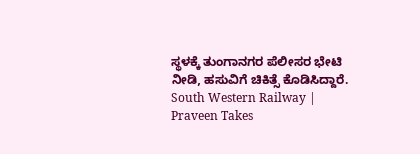ಸ್ಥಳಕ್ಕೆ ತುಂಗಾನಗರ ಪೆಲೀಸರ ಭೇಟಿ ನೀಡಿ, ಹಸುವಿಗೆ ಚಿಕಿತ್ಸೆ ಕೊಡಿಸಿದ್ದಾರೆ.
South Western Railway | Praveen Takes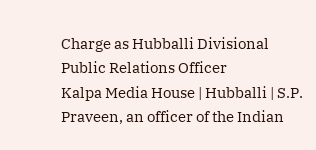Charge as Hubballi Divisional Public Relations Officer
Kalpa Media House | Hubballi | S.P. Praveen, an officer of the Indian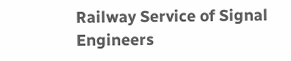Railway Service of Signal Engineers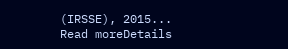(IRSSE), 2015...
Read moreDetails